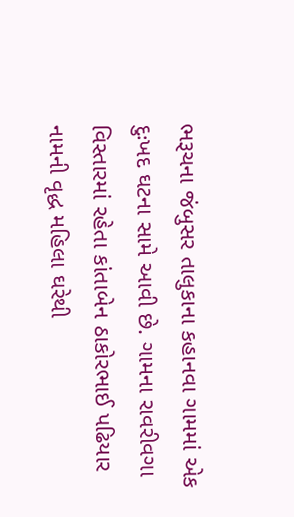ભરૂચના જંબુસર તાલુકાના કહાનવા ગામમાં એક દુઃખદ ઘટના સામે આવી છે. ગામના રાવરીવગા વિસ્તારમાં રહેતા કાંતાબેન ઠાકોરભાઈ પઢિયાર નામની વૃદ્ધ મહિલા ઘરેથી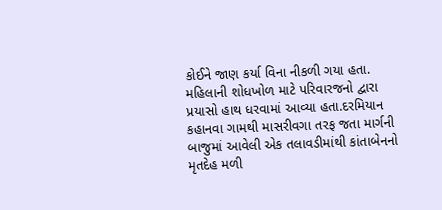કોઈને જાણ કર્યા વિના નીકળી ગયા હતા. મહિલાની શોધખોળ માટે પરિવારજનો દ્વારા પ્રયાસો હાથ ધરવામાં આવ્યા હતા.દરમિયાન કહાનવા ગામથી માસરીવગા તરફ જતા માર્ગની બાજુમાં આવેલી એક તલાવડીમાંથી કાંતાબેનનો મૃતદેહ મળી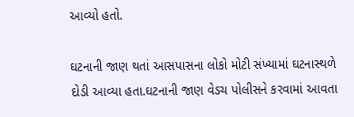આવ્યો હતો.

ઘટનાની જાણ થતાં આસપાસના લોકો મોટી સંખ્યામાં ઘટનાસ્થળે દોડી આવ્યા હતા.ઘટનાની જાણ વેડચ પોલીસને કરવામાં આવતા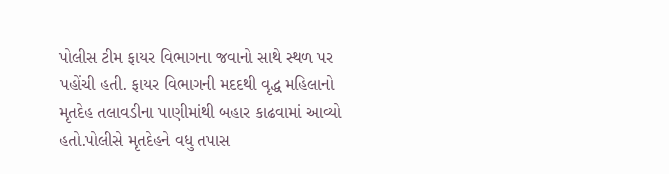પોલીસ ટીમ ફાયર વિભાગના જવાનો સાથે સ્થળ પર પહોંચી હતી. ફાયર વિભાગની મદદથી વૃદ્ધ મહિલાનો મૃતદેહ તલાવડીના પાણીમાંથી બહાર કાઢવામાં આવ્યો હતો.પોલીસે મૃતદેહને વધુ તપાસ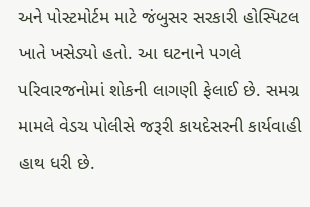અને પોસ્ટમોર્ટમ માટે જંબુસર સરકારી હોસ્પિટલ ખાતે ખસેડ્યો હતો. આ ઘટનાને પગલે પરિવારજનોમાં શોકની લાગણી ફેલાઈ છે. સમગ્ર મામલે વેડચ પોલીસે જરૂરી કાયદેસરની કાર્યવાહી હાથ ધરી છે.